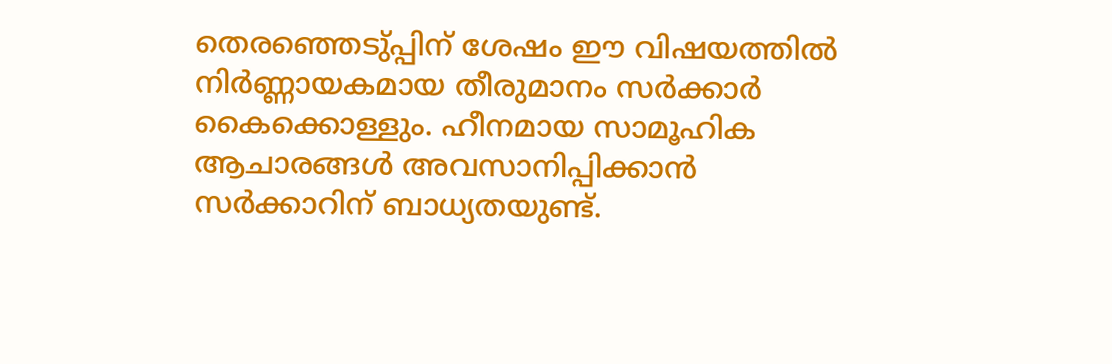തെരഞ്ഞെടു്പ്പിന് ശേഷം ഈ വിഷയത്തില്‍ നിര്‍ണ്ണായകമായ തീരുമാനം സര്‍ക്കാര്‍ കൈക്കൊള്ളും. ഹീനമായ സാമൂഹിക ആചാരങ്ങള്‍ അവസാനിപ്പിക്കാന്‍ സര്‍ക്കാറിന് ബാധ്യതയുണ്ട്.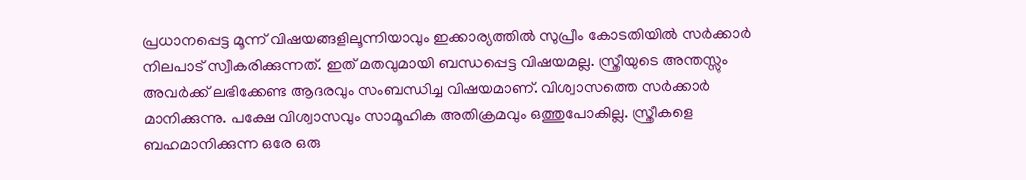പ്രധാനപ്പെട്ട മൂന്ന് വിഷയങ്ങളിലൂന്നിയാവും ഇക്കാര്യത്തില്‍ സുപ്രീം കോടതിയില്‍ സര്‍ക്കാര്‍ നിലപാട് സ്വീകരിക്കുന്നത്. ഇത് മതവുമായി ബന്ധപ്പെട്ട വിഷയമല്ല. സ്ത്രീയുടെ അന്തസ്സും അവര്‍ക്ക് ലഭിക്കേണ്ട ആദരവും സംബന്ധിച്ച വിഷയമാണ്. വിശ്വാസത്തെ സര്‍ക്കാര്‍ മാനിക്കുന്നു. പക്ഷേ വിശ്വാസവും സാമൂഹിക അതിക്രമവും ഒത്തുപോകില്ല. സ്ത്രീകളെ ബഹമാനിക്കുന്ന ഒരേ ഒരു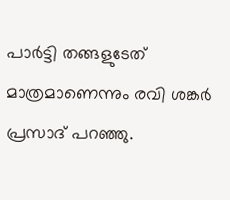പാര്‍ട്ടി തങ്ങളുടേത് മാത്രമാണെന്നും രവി ശങ്കര്‍ പ്രസാദ് പറഞ്ഞു.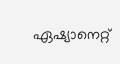ഏഷ്യാനെറ്റ്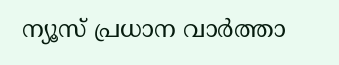ന്യൂസ് പ്രധാന വാർത്താ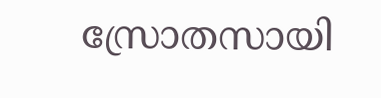സ്രോതസായി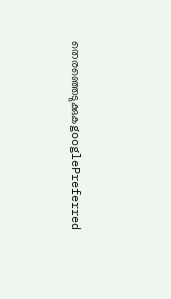തെരഞ്ഞെടുക്കുകgooglePreferred